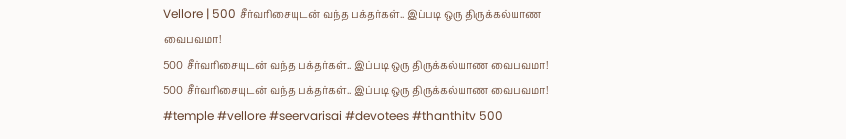Vellore | 500 சீர்வரிசையுடன் வந்த பக்தர்கள்.. இப்படி ஒரு திருக்கல்யாண வைபவமா!
500 சீர்வரிசையுடன் வந்த பக்தர்கள்.. இப்படி ஒரு திருக்கல்யாண வைபவமா!
500 சீர்வரிசையுடன் வந்த பக்தர்கள்.. இப்படி ஒரு திருக்கல்யாண வைபவமா! #temple #vellore #seervarisai #devotees #thanthitv 500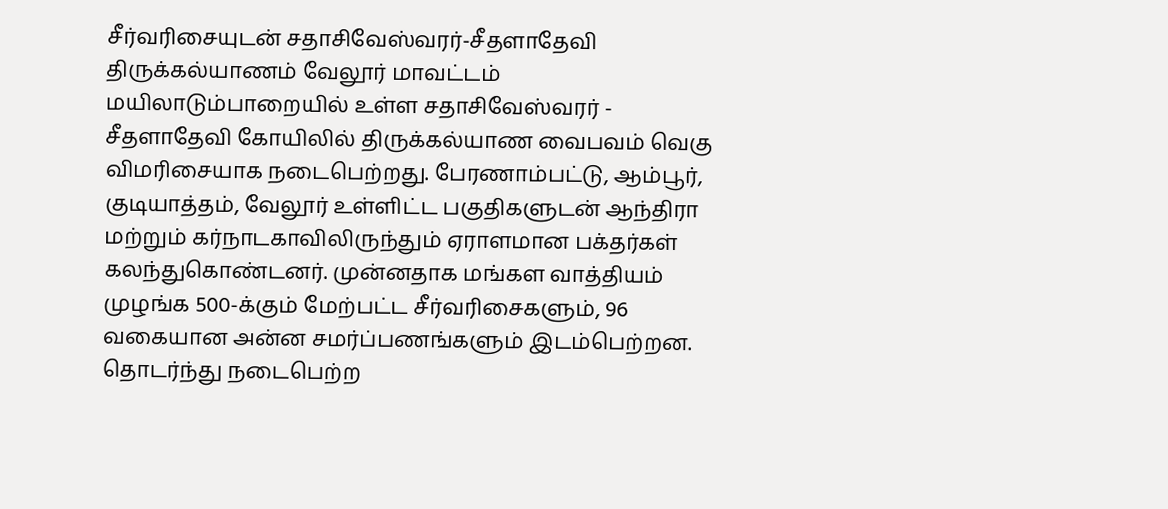சீர்வரிசையுடன் சதாசிவேஸ்வரர்-சீதளாதேவி திருக்கல்யாணம் வேலூர் மாவட்டம் மயிலாடும்பாறையில் உள்ள சதாசிவேஸ்வரர் - சீதளாதேவி கோயிலில் திருக்கல்யாண வைபவம் வெகு விமரிசையாக நடைபெற்றது. பேரணாம்பட்டு, ஆம்பூர், குடியாத்தம், வேலூர் உள்ளிட்ட பகுதிகளுடன் ஆந்திரா மற்றும் கர்நாடகாவிலிருந்தும் ஏராளமான பக்தர்கள் கலந்துகொண்டனர். முன்னதாக மங்கள வாத்தியம் முழங்க 500-க்கும் மேற்பட்ட சீர்வரிசைகளும், 96 வகையான அன்ன சமர்ப்பணங்களும் இடம்பெற்றன. தொடர்ந்து நடைபெற்ற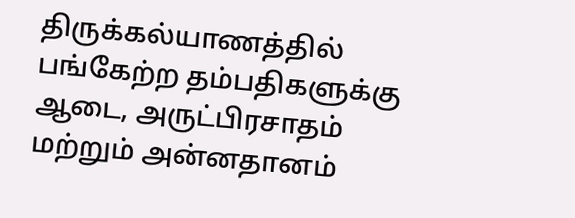திருக்கல்யாணத்தில் பங்கேற்ற தம்பதிகளுக்கு ஆடை, அருட்பிரசாதம் மற்றும் அன்னதானம்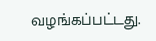வழங்கப்பட்டது.